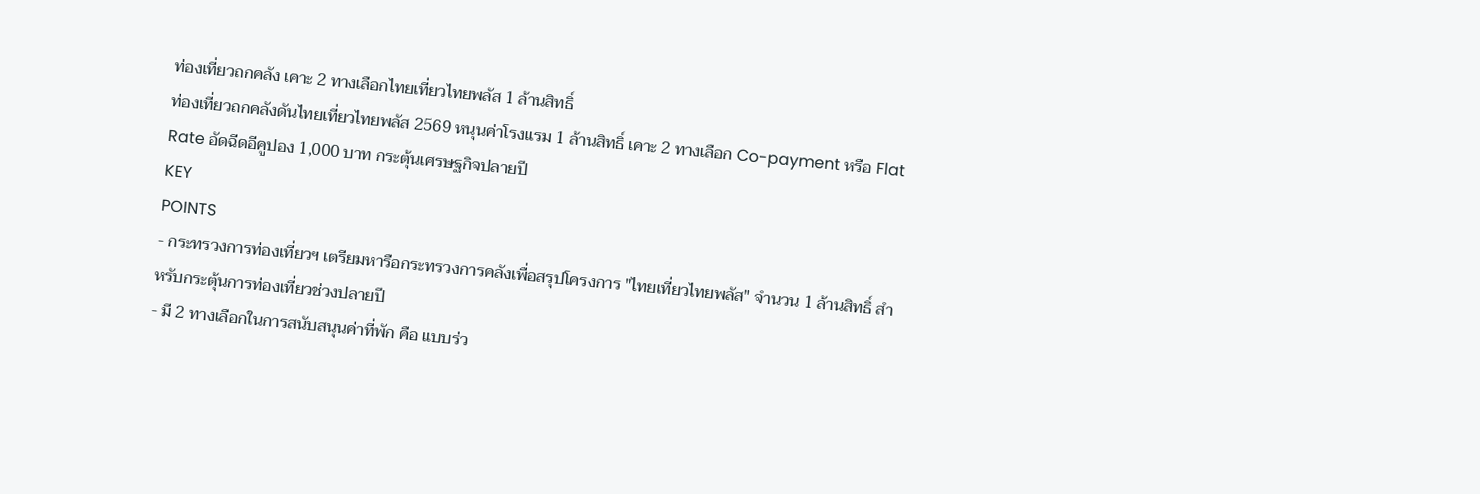ท่องเที่ยวถกคลัง เคาะ 2 ทางเลือกไทยเที่ยวไทยพลัส 1 ล้านสิทธิ์
ท่องเที่ยวถกคลังดันไทยเที่ยวไทยพลัส 2569 หนุนค่าโรงแรม 1 ล้านสิทธิ์ เคาะ 2 ทางเลือก Co-payment หรือ Flat Rate อัดฉีดอีคูปอง 1,000 บาท กระตุ้นเศรษฐกิจปลายปี
KEY
POINTS
- กระทรวงการท่องเที่ยวฯ เตรียมหารือกระทรวงการคลังเพื่อสรุปโครงการ "ไทยเที่ยวไทยพลัส" จำนวน 1 ล้านสิทธิ์ สำหรับกระตุ้นการท่องเที่ยวช่วงปลายปี
- มี 2 ทางเลือกในการสนับสนุนค่าที่พัก คือ แบบร่ว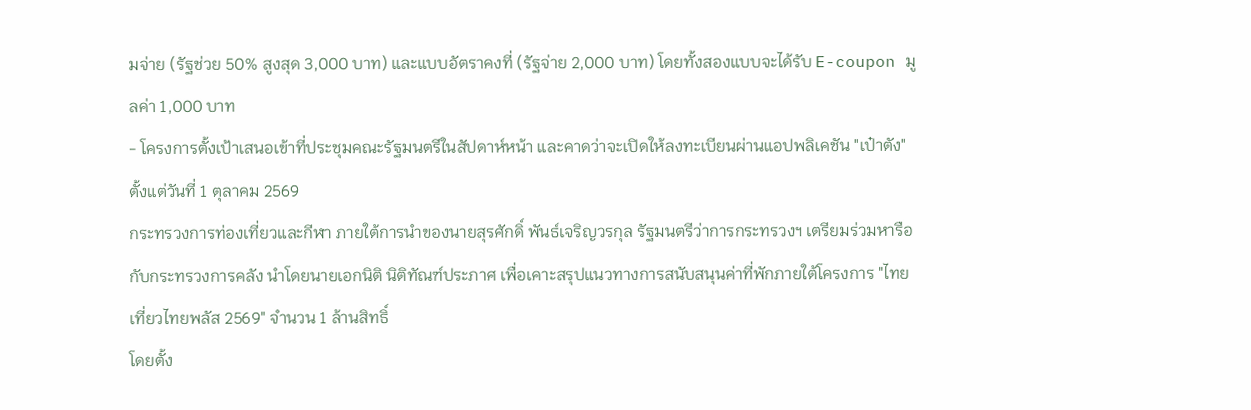มจ่าย (รัฐช่วย 50% สูงสุด 3,000 บาท) และแบบอัตราคงที่ (รัฐจ่าย 2,000 บาท) โดยทั้งสองแบบจะได้รับ E-coupon มูลค่า 1,000 บาท
- โครงการตั้งเป้าเสนอเข้าที่ประชุมคณะรัฐมนตรีในสัปดาห์หน้า และคาดว่าจะเปิดให้ลงทะเบียนผ่านแอปพลิเคชัน "เป๋าตัง" ตั้งแต่วันที่ 1 ตุลาคม 2569
กระทรวงการท่องเที่ยวและกีฬา ภายใต้การนำของนายสุรศักดิ์ พันธ์เจริญวรกุล รัฐมนตรีว่าการกระทรวงฯ เตรียมร่วมหารือกับกระทรวงการคลัง นำโดยนายเอกนิติ นิติทัณฑ์ประภาศ เพื่อเคาะสรุปแนวทางการสนับสนุนค่าที่พักภายใต้โครงการ "ไทยเที่ยวไทยพลัส 2569" จำนวน 1 ล้านสิทธิ์
โดยตั้ง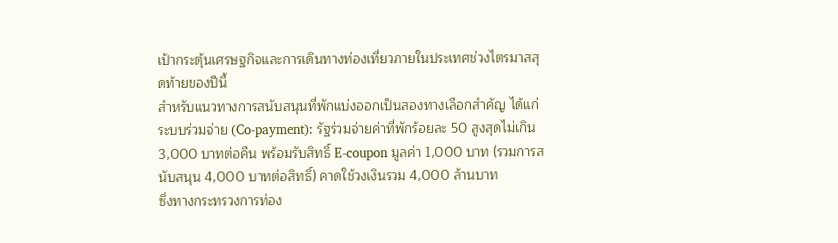เป้ากระตุ้นเศรษฐกิจและการเดินทางท่องเที่ยวภายในประเทศช่วงไตรมาสสุดท้ายของปีนี้
สำหรับแนวทางการสนับสนุนที่พักแบ่งออกเป็นสองทางเลือกสำคัญ ได้แก่
ระบบร่วมจ่าย (Co-payment): รัฐร่วมจ่ายค่าที่พักร้อยละ 50 สูงสุดไม่เกิน 3,000 บาทต่อคืน พร้อมรับสิทธิ์ E-coupon มูลค่า 1,000 บาท (รวมการสนับสนุน 4,000 บาทต่อสิทธิ์) คาดใช้วงเงินรวม 4,000 ล้านบาท
ซึ่งทางกระทรวงการท่อง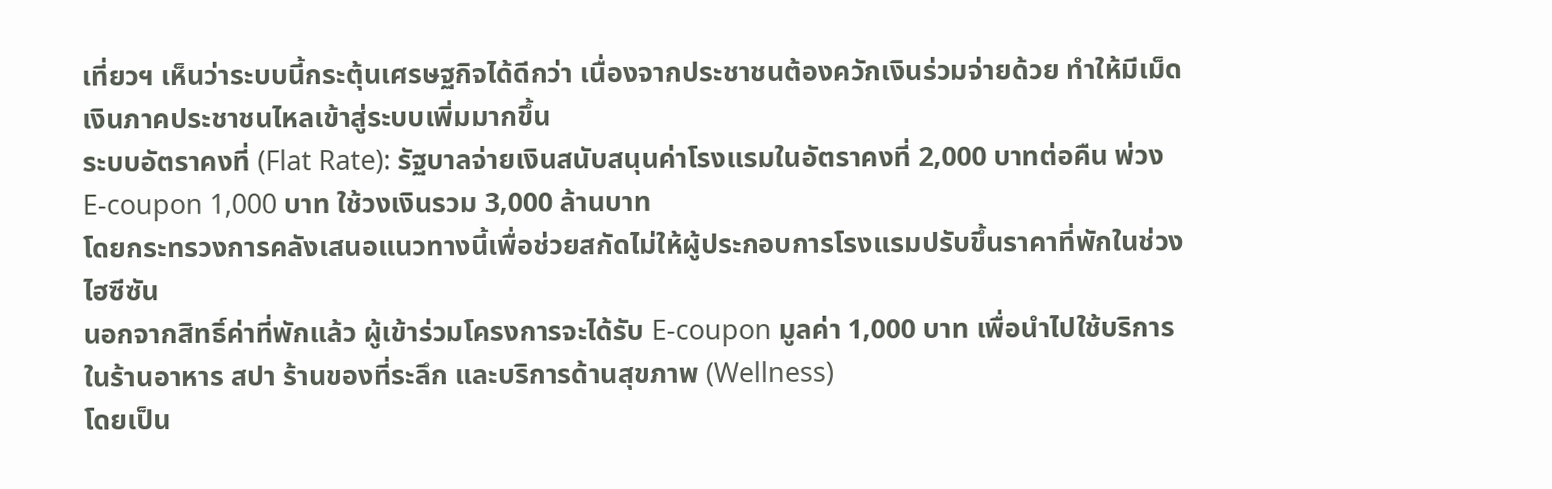เที่ยวฯ เห็นว่าระบบนี้กระตุ้นเศรษฐกิจได้ดีกว่า เนื่องจากประชาชนต้องควักเงินร่วมจ่ายด้วย ทำให้มีเม็ดเงินภาคประชาชนไหลเข้าสู่ระบบเพิ่มมากขึ้น
ระบบอัตราคงที่ (Flat Rate): รัฐบาลจ่ายเงินสนับสนุนค่าโรงแรมในอัตราคงที่ 2,000 บาทต่อคืน พ่วง E-coupon 1,000 บาท ใช้วงเงินรวม 3,000 ล้านบาท
โดยกระทรวงการคลังเสนอแนวทางนี้เพื่อช่วยสกัดไม่ให้ผู้ประกอบการโรงแรมปรับขึ้นราคาที่พักในช่วงไฮซีซัน
นอกจากสิทธิ์ค่าที่พักแล้ว ผู้เข้าร่วมโครงการจะได้รับ E-coupon มูลค่า 1,000 บาท เพื่อนำไปใช้บริการในร้านอาหาร สปา ร้านของที่ระลึก และบริการด้านสุขภาพ (Wellness)
โดยเป็น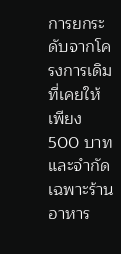การยกระดับจากโครงการเดิมที่เคยให้เพียง 500 บาทและจำกัดเฉพาะร้านอาหาร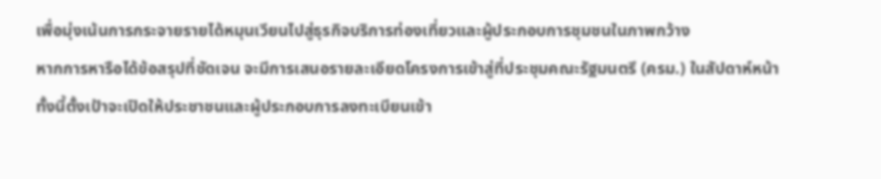เพื่อมุ่งเน้นการกระจายรายได้หมุนเวียนไปสู่ธุรกิจบริการท่องเที่ยวและผู้ประกอบการชุมชนในภาพกว้าง
หากการหารือได้ข้อสรุปที่ชัดเจน จะมีการเสนอรายละเอียดโครงการเข้าสู่ที่ประชุมคณะรัฐมนตรี (ครม.) ในสัปดาห์หน้า
ทั้งนี้ตั้งเป้าจะเปิดให้ประชาชนและผู้ประกอบการลงทะเบียนเข้า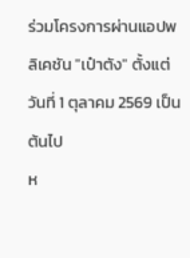ร่วมโครงการผ่านแอปพลิเคชัน "เป๋าตัง" ตั้งแต่วันที่ 1 ตุลาคม 2569 เป็นต้นไป
ห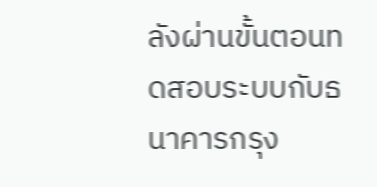ลังผ่านขั้นตอนทดสอบระบบกับธนาคารกรุง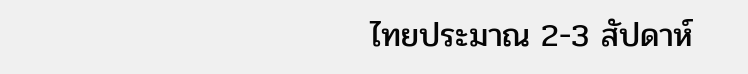ไทยประมาณ 2-3 สัปดาห์